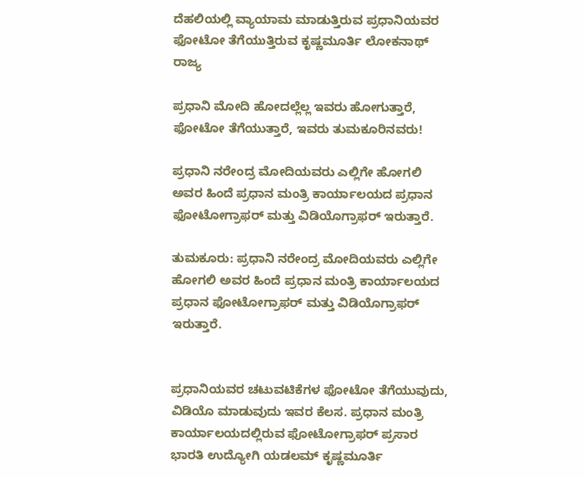ದೆಹಲಿಯಲ್ಲಿ ವ್ಯಾಯಾಮ ಮಾಡುತ್ತಿರುವ ಪ್ರಧಾನಿಯವರ ಫೋಟೋ ತೆಗೆಯುತ್ತಿರುವ ಕೃಷ್ಣಮೂರ್ತಿ ಲೋಕನಾಥ್
ರಾಜ್ಯ

ಪ್ರಧಾನಿ ಮೋದಿ ಹೋದಲ್ಲೆಲ್ಲ ಇವರು ಹೋಗುತ್ತಾರೆ, ಫೋಟೋ ತೆಗೆಯುತ್ತಾರೆ, ಇವರು ತುಮಕೂರಿನವರು!

ಪ್ರಧಾನಿ ನರೇಂದ್ರ ಮೋದಿಯವರು ಎಲ್ಲಿಗೇ ಹೋಗಲಿ ಅವರ ಹಿಂದೆ ಪ್ರಧಾನ ಮಂತ್ರಿ ಕಾರ್ಯಾಲಯದ ಪ್ರಧಾನ ಫೋಟೋಗ್ರಾಫರ್ ಮತ್ತು ವಿಡಿಯೊಗ್ರಾಫರ್ ಇರುತ್ತಾರೆ.

ತುಮಕೂರು: ಪ್ರಧಾನಿ ನರೇಂದ್ರ ಮೋದಿಯವರು ಎಲ್ಲಿಗೇ ಹೋಗಲಿ ಅವರ ಹಿಂದೆ ಪ್ರಧಾನ ಮಂತ್ರಿ ಕಾರ್ಯಾಲಯದ ಪ್ರಧಾನ ಫೋಟೋಗ್ರಾಫರ್ ಮತ್ತು ವಿಡಿಯೊಗ್ರಾಫರ್ ಇರುತ್ತಾರೆ.


ಪ್ರಧಾನಿಯವರ ಚಟುವಟಿಕೆಗಳ ಫೋಟೋ ತೆಗೆಯುವುದು, ವಿಡಿಯೊ ಮಾಡುವುದು ಇವರ ಕೆಲಸ. ಪ್ರಧಾನ ಮಂತ್ರಿ ಕಾರ್ಯಾಲಯದಲ್ಲಿರುವ ಫೋಟೋಗ್ರಾಫರ್ ಪ್ರಸಾರ ಭಾರತಿ ಉದ್ಯೋಗಿ ಯಡಲಮ್ ಕೃಷ್ಣಮೂರ್ತಿ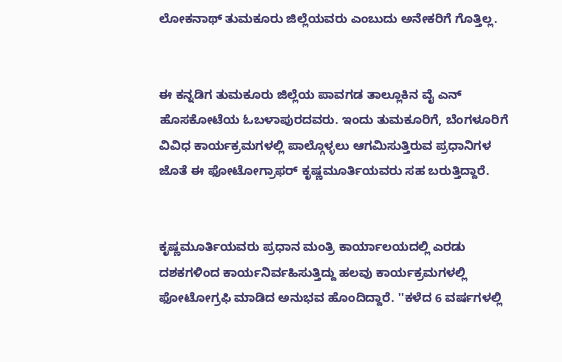ಲೋಕನಾಥ್ ತುಮಕೂರು ಜಿಲ್ಲೆಯವರು ಎಂಬುದು ಅನೇಕರಿಗೆ ಗೊತ್ತಿಲ್ಲ.


ಈ ಕನ್ನಡಿಗ ತುಮಕೂರು ಜಿಲ್ಲೆಯ ಪಾವಗಡ ತಾಲ್ಲೂಕಿನ ವೈ ಎನ್ ಹೊಸಕೋಟೆಯ ಓಬಳಾಪುರದವರು. ಇಂದು ತುಮಕೂರಿಗೆ, ಬೆಂಗಳೂರಿಗೆ ವಿವಿಧ ಕಾರ್ಯಕ್ರಮಗಳಲ್ಲಿ ಪಾಲ್ಗೊಳ್ಳಲು ಆಗಮಿಸುತ್ತಿರುವ ಪ್ರಧಾನಿಗಳ ಜೊತೆ ಈ ಫೋಟೋಗ್ರಾಫರ್ ಕೃಷ್ಣಮೂರ್ತಿಯವರು ಸಹ ಬರುತ್ತಿದ್ದಾರೆ.


ಕೃಷ್ಣಮೂರ್ತಿಯವರು ಪ್ರಧಾನ ಮಂತ್ರಿ ಕಾರ್ಯಾಲಯದಲ್ಲಿ ಎರಡು ದಶಕಗಳಿಂದ ಕಾರ್ಯನಿರ್ವಹಿಸುತ್ತಿದ್ದು ಹಲವು ಕಾರ್ಯಕ್ರಮಗಳಲ್ಲಿ ಫೋಟೋಗ್ರಫಿ ಮಾಡಿದ ಅನುಭವ ಹೊಂದಿದ್ದಾರೆ. ''ಕಳೆದ 6 ವರ್ಷಗಳಲ್ಲಿ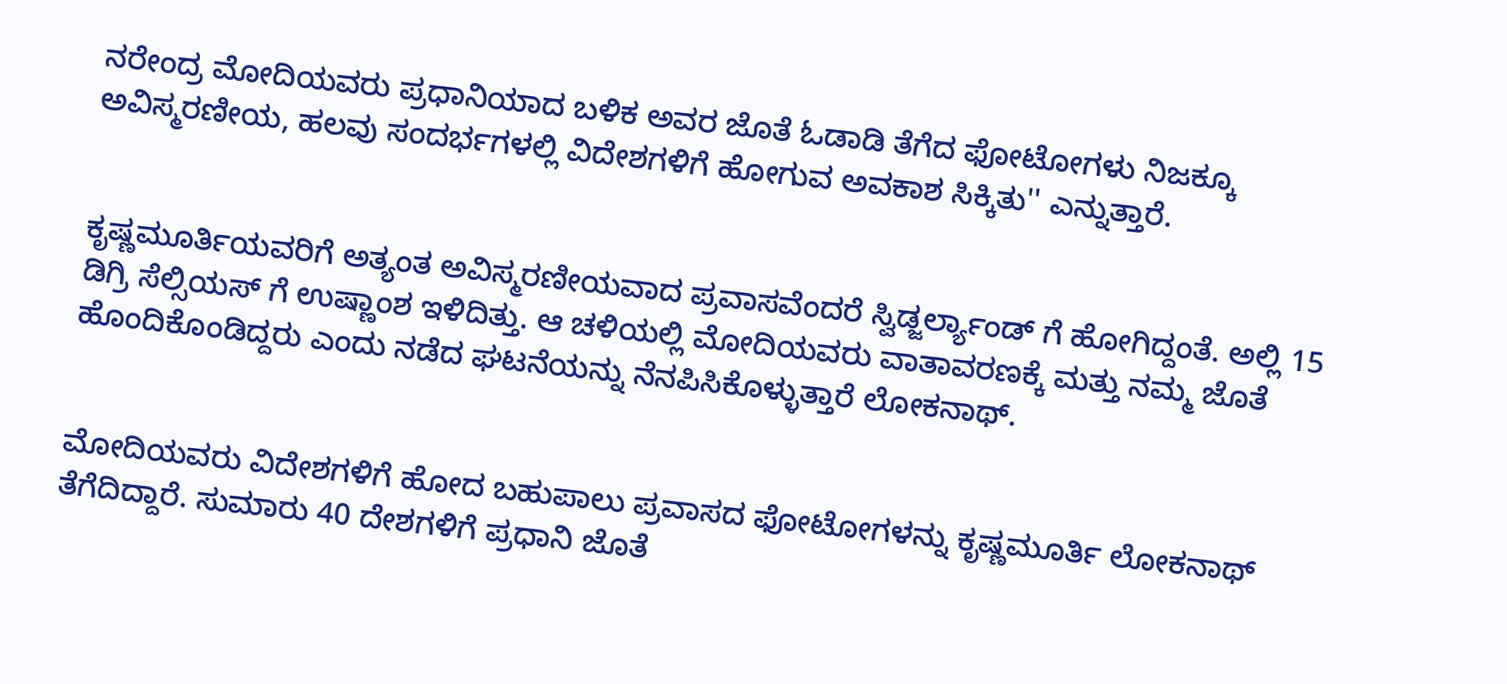ನರೇಂದ್ರ ಮೋದಿಯವರು ಪ್ರಧಾನಿಯಾದ ಬಳಿಕ ಅವರ ಜೊತೆ ಓಡಾಡಿ ತೆಗೆದ ಫೋಟೋಗಳು ನಿಜಕ್ಕೂ ಅವಿಸ್ಮರಣೀಯ, ಹಲವು ಸಂದರ್ಭಗಳಲ್ಲಿ ವಿದೇಶಗಳಿಗೆ ಹೋಗುವ ಅವಕಾಶ ಸಿಕ್ಕಿತು'' ಎನ್ನುತ್ತಾರೆ.


ಕೃಷ್ಣಮೂರ್ತಿಯವರಿಗೆ ಅತ್ಯಂತ ಅವಿಸ್ಮರಣೀಯವಾದ ಪ್ರವಾಸವೆಂದರೆ ಸ್ವಿಡ್ಜರ್ಲ್ಯಾಂಡ್ ಗೆ ಹೋಗಿದ್ದಂತೆ. ಅಲ್ಲಿ 15 ಡಿಗ್ರಿ ಸೆಲ್ಸಿಯಸ್ ಗೆ ಉಷ್ಣಾಂಶ ಇಳಿದಿತ್ತು. ಆ ಚಳಿಯಲ್ಲಿ ಮೋದಿಯವರು ವಾತಾವರಣಕ್ಕೆ ಮತ್ತು ನಮ್ಮ ಜೊತೆ ಹೊಂದಿಕೊಂಡಿದ್ದರು ಎಂದು ನಡೆದ ಘಟನೆಯನ್ನು ನೆನಪಿಸಿಕೊಳ್ಳುತ್ತಾರೆ ಲೋಕನಾಥ್.


ಮೋದಿಯವರು ವಿದೇಶಗಳಿಗೆ ಹೋದ ಬಹುಪಾಲು ಪ್ರವಾಸದ ಫೋಟೋಗಳನ್ನು ಕೃಷ್ಣಮೂರ್ತಿ ಲೋಕನಾಥ್ ತೆಗೆದಿದ್ದಾರೆ. ಸುಮಾರು 40 ದೇಶಗಳಿಗೆ ಪ್ರಧಾನಿ ಜೊತೆ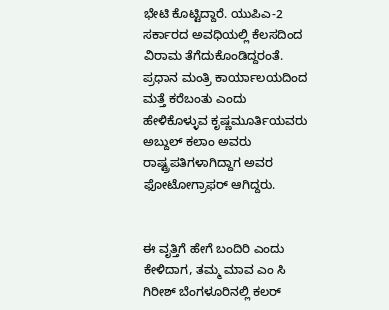ಭೇಟಿ ಕೊಟ್ಟಿದ್ದಾರೆ. ಯುಪಿಎ-2 ಸರ್ಕಾರದ ಅವಧಿಯಲ್ಲಿ ಕೆಲಸದಿಂದ ವಿರಾಮ ತೆಗೆದುಕೊಂಡಿದ್ದರಂತೆ. ಪ್ರಧಾನ ಮಂತ್ರಿ ಕಾರ್ಯಾಲಯದಿಂದ ಮತ್ತೆ ಕರೆಬಂತು ಎಂದು ಹೇಳಿಕೊಳ್ಳುವ ಕೃಷ್ಣಮೂರ್ತಿಯವರು ಅಬ್ದುಲ್ ಕಲಾಂ ಅವರು ರಾಷ್ಟ್ರಪತಿಗಳಾಗಿದ್ದಾಗ ಅವರ ಫೋಟೋಗ್ರಾಫರ್ ಆಗಿದ್ದರು.


ಈ ವೃತ್ತಿಗೆ ಹೇಗೆ ಬಂದಿರಿ ಎಂದು ಕೇಳಿದಾಗ, ತಮ್ಮ ಮಾವ ಎಂ ಸಿ ಗಿರೀಶ್ ಬೆಂಗಳೂರಿನಲ್ಲಿ ಕಲರ್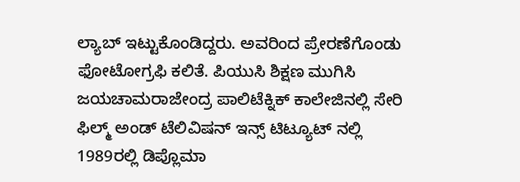ಲ್ಯಾಬ್ ಇಟ್ಟುಕೊಂಡಿದ್ದರು. ಅವರಿಂದ ಪ್ರೇರಣೆಗೊಂಡು ಫೋಟೋಗ್ರಫಿ ಕಲಿತೆ. ಪಿಯುಸಿ ಶಿಕ್ಷಣ ಮುಗಿಸಿ ಜಯಚಾಮರಾಜೇಂದ್ರ ಪಾಲಿಟೆಕ್ನಿಕ್ ಕಾಲೇಜಿನಲ್ಲಿ ಸೇರಿ ಫಿಲ್ಮ್ ಅಂಡ್ ಟೆಲಿವಿಷನ್ ಇನ್ಸ್ ಟಿಟ್ಯೂಟ್ ನಲ್ಲಿ 1989ರಲ್ಲಿ ಡಿಪ್ಲೊಮಾ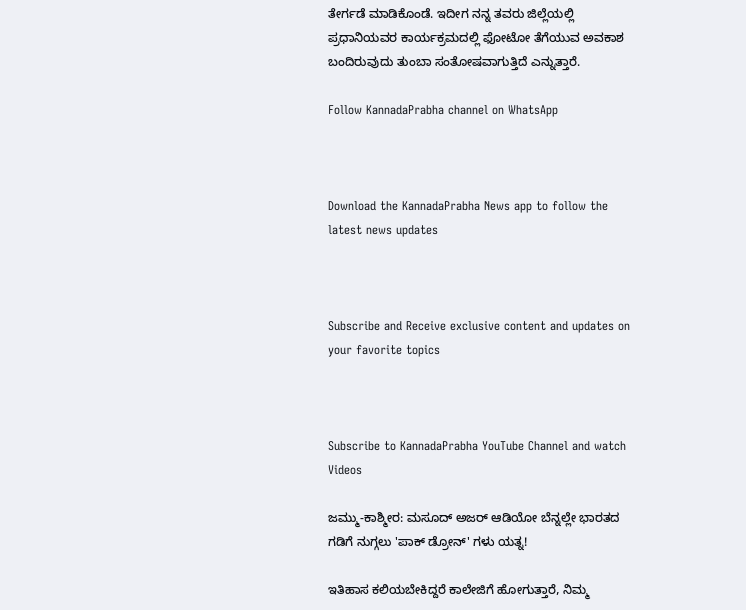ತೇರ್ಗಡೆ ಮಾಡಿಕೊಂಡೆ. ಇದೀಗ ನನ್ನ ತವರು ಜಿಲ್ಲೆಯಲ್ಲಿ ಪ್ರಧಾನಿಯವರ ಕಾರ್ಯಕ್ರಮದಲ್ಲಿ ಫೋಟೋ ತೆಗೆಯುವ ಅವಕಾಶ ಬಂದಿರುವುದು ತುಂಬಾ ಸಂತೋಷವಾಗುತ್ತಿದೆ ಎನ್ನುತ್ತಾರೆ.

Follow KannadaPrabha channel on WhatsApp



Download the KannadaPrabha News app to follow the latest news updates



Subscribe and Receive exclusive content and updates on your favorite topics



Subscribe to KannadaPrabha YouTube Channel and watch Videos

ಜಮ್ಮು-ಕಾಶ್ಮೀರ: ಮಸೂದ್ ಅಜರ್ ಆಡಿಯೋ ಬೆನ್ನಲ್ಲೇ ಭಾರತದ ಗಡಿಗೆ ನುಗ್ಗಲು 'ಪಾಕ್ ಡ್ರೋನ್' ಗಳು ಯತ್ನ!

ಇತಿಹಾಸ ಕಲಿಯಬೇಕಿದ್ದರೆ ಕಾಲೇಜಿಗೆ ಹೋಗುತ್ತಾರೆ, ನಿಮ್ಮ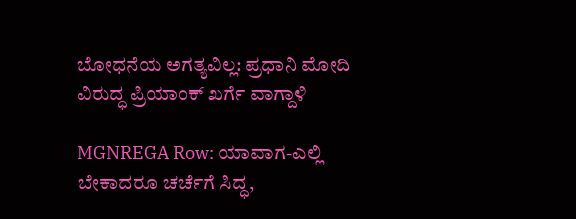ಬೋಧನೆಯ ಅಗತ್ಯವಿಲ್ಲ: ಪ್ರಧಾನಿ ಮೋದಿ ವಿರುದ್ಧ ಪ್ರಿಯಾಂಕ್ ಖರ್ಗೆ ವಾಗ್ದಾಳಿ

MGNREGA Row: ಯಾವಾಗ-ಎಲ್ಲಿ ಬೇಕಾದರೂ ಚರ್ಚೆಗೆ ಸಿದ್ಧ,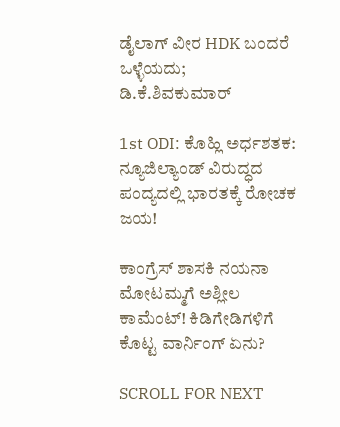ಡೈಲಾಗ್‌ ವೀರ HDK ಬಂದರೆ ಒಳ್ಳೆಯದು; ಡಿ.ಕೆ.ಶಿವಕುಮಾರ್

1st ODI: ಕೊಹ್ಲಿ ಅರ್ಧಶತಕ: ನ್ಯೂಜಿಲ್ಯಾಂಡ್ ವಿರುದ್ಧದ ಪಂದ್ಯದಲ್ಲಿ ಭಾರತಕ್ಕೆ ರೋಚಕ ಜಯ!

ಕಾಂಗ್ರೆಸ್ ಶಾಸಕಿ ನಯನಾ ಮೋಟಮ್ಮಗೆ ಅಶ್ಲೀಲ ಕಾಮೆಂಟ್! ಕಿಡಿಗೇಡಿಗಳಿಗೆ ಕೊಟ್ಟ ವಾರ್ನಿಂಗ್ ಏನು?

SCROLL FOR NEXT